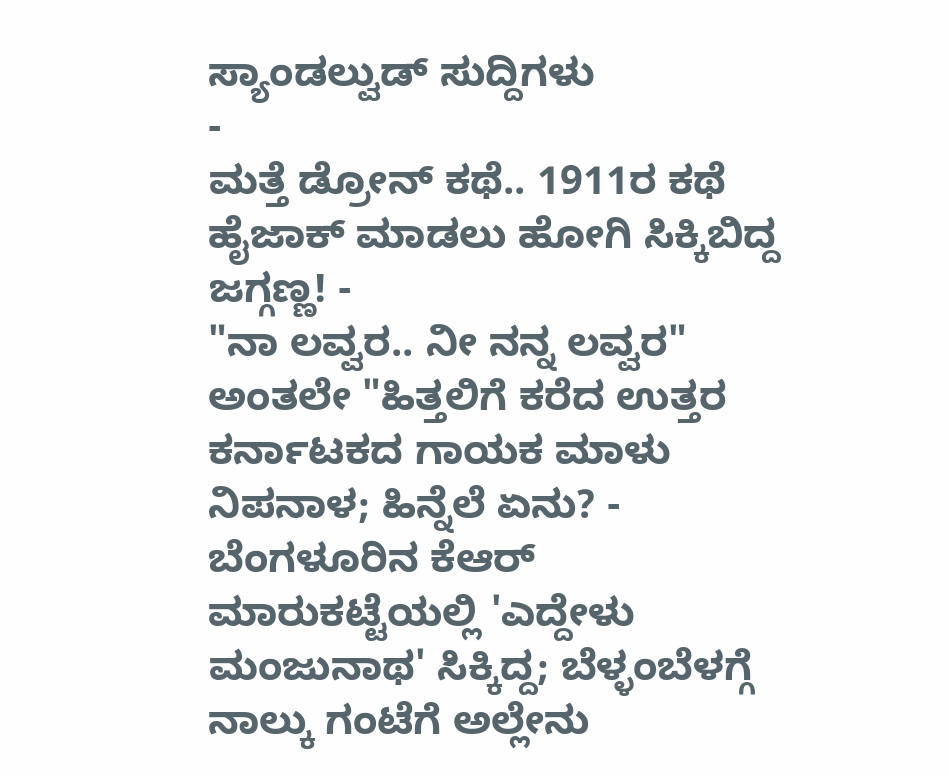ಸ್ಯಾಂಡಲ್ವುಡ್ ಸುದ್ದಿಗಳು
-
ಮತ್ತೆ ಡ್ರೋನ್ ಕಥೆ.. 1911ರ ಕಥೆ ಹೈಜಾಕ್ ಮಾಡಲು ಹೋಗಿ ಸಿಕ್ಕಿಬಿದ್ದ ಜಗ್ಗಣ್ಣ! -
"ನಾ ಲವ್ವರ.. ನೀ ನನ್ನ ಲವ್ವರ" ಅಂತಲೇ "ಹಿತ್ತಲಿಗೆ ಕರೆದ ಉತ್ತರ ಕರ್ನಾಟಕದ ಗಾಯಕ ಮಾಳು ನಿಪನಾಳ; ಹಿನ್ನೆಲೆ ಏನು? -
ಬೆಂಗಳೂರಿನ ಕೆಆರ್ ಮಾರುಕಟ್ಟೆಯಲ್ಲಿ 'ಎದ್ದೇಳು ಮಂಜುನಾಥ' ಸಿಕ್ಕಿದ್ದ; ಬೆಳ್ಳಂಬೆಳಗ್ಗೆ ನಾಲ್ಕು ಗಂಟೆಗೆ ಅಲ್ಲೇನು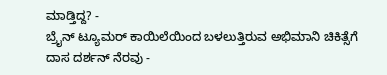ಮಾಡ್ತಿದ್ದ? -
ಬ್ರೈನ್ ಟ್ಯೂಮರ್ ಕಾಯಿಲೆಯಿಂದ ಬಳಲುತ್ತಿರುವ ಅಭಿಮಾನಿ ಚಿಕಿತ್ಸೆಗೆ ದಾಸ ದರ್ಶನ್ ನೆರವು -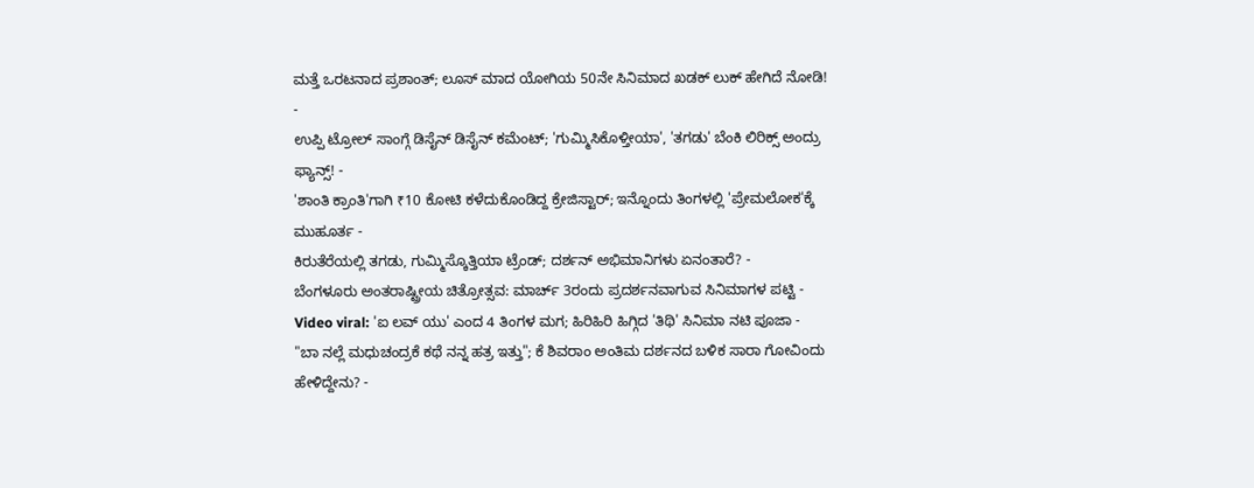ಮತ್ತೆ ಒರಟನಾದ ಪ್ರಶಾಂತ್; ಲೂಸ್ ಮಾದ ಯೋಗಿಯ 50ನೇ ಸಿನಿಮಾದ ಖಡಕ್ ಲುಕ್ ಹೇಗಿದೆ ನೋಡಿ! -
ಉಪ್ಪಿ ಟ್ರೋಲ್ ಸಾಂಗ್ಗೆ ಡಿಸೈನ್ ಡಿಸೈನ್ ಕಮೆಂಟ್; 'ಗುಮ್ಮಿಸಿಕೊಳ್ತೀಯಾ', 'ತಗಡು' ಬೆಂಕಿ ಲಿರಿಕ್ಸ್ ಅಂದ್ರು ಫ್ಯಾನ್ಸ್! -
'ಶಾಂತಿ ಕ್ರಾಂತಿ'ಗಾಗಿ ₹10 ಕೋಟಿ ಕಳೆದುಕೊಂಡಿದ್ದ ಕ್ರೇಜಿಸ್ಟಾರ್; ಇನ್ನೊಂದು ತಿಂಗಳಲ್ಲಿ 'ಪ್ರೇಮಲೋಕ'ಕ್ಕೆ ಮುಹೂರ್ತ -
ಕಿರುತೆರೆಯಲ್ಲಿ ತಗಡು, ಗುಮ್ಮಿಸ್ಕೊತ್ತಿಯಾ ಟ್ರೆಂಡ್; ದರ್ಶನ್ ಅಭಿಮಾನಿಗಳು ಏನಂತಾರೆ? -
ಬೆಂಗಳೂರು ಅಂತರಾಷ್ಟ್ರೀಯ ಚಿತ್ರೋತ್ಸವ: ಮಾರ್ಚ್ 3ರಂದು ಪ್ರದರ್ಶನವಾಗುವ ಸಿನಿಮಾಗಳ ಪಟ್ಟಿ -
Video viral: 'ಐ ಲವ್ ಯು' ಎಂದ 4 ತಿಂಗಳ ಮಗ; ಹಿರಿಹಿರಿ ಹಿಗ್ಗಿದ 'ತಿಥಿ' ಸಿನಿಮಾ ನಟಿ ಪೂಜಾ -
"ಬಾ ನಲ್ಲೆ ಮಧುಚಂದ್ರಕೆ ಕಥೆ ನನ್ನ ಹತ್ರ ಇತ್ತು"; ಕೆ ಶಿವರಾಂ ಅಂತಿಮ ದರ್ಶನದ ಬಳಿಕ ಸಾರಾ ಗೋವಿಂದು ಹೇಳಿದ್ದೇನು? -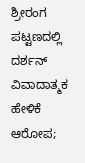ಶ್ರೀರಂಗ ಪಟ್ಟಣದಲ್ಲಿ ದರ್ಶನ್ ವಿವಾದಾತ್ಮಕ ಹೇಳಿಕೆ ಆರೋಪ;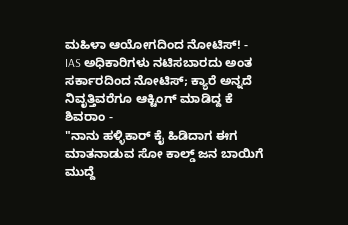ಮಹಿಳಾ ಆಯೋಗದಿಂದ ನೋಟಿಸ್! -
IAS ಅಧಿಕಾರಿಗಳು ನಟಿಸಬಾರದು ಅಂತ ಸರ್ಕಾರದಿಂದ ನೋಟಿಸ್; ಕ್ಯಾರೆ ಅನ್ನದೆ ನಿವೃತ್ತಿವರೆಗೂ ಆಕ್ಟಿಂಗ್ ಮಾಡಿದ್ದ ಕೆ ಶಿವರಾಂ -
"ನಾನು ಹಳ್ಳಿಕಾರ್ ಕೈ ಹಿಡಿದಾಗ ಈಗ ಮಾತನಾಡುವ ಸೋ ಕಾಲ್ಡ್ ಜನ ಬಾಯಿಗೆ ಮುದ್ದೆ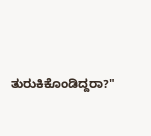ತುರುಕಿಕೊಂಡಿದ್ದರಾ?"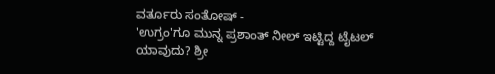ವರ್ತೂರು ಸಂತೋಷ್ -
'ಉಗ್ರಂ'ಗೂ ಮುನ್ನ ಪ್ರಶಾಂತ್ ನೀಲ್ ಇಟ್ಟಿದ್ದ ಟೈಟಲ್ ಯಾವುದು? ಶ್ರೀ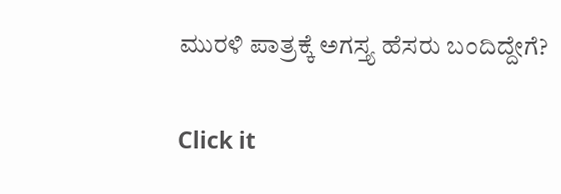ಮುರಳಿ ಪಾತ್ರಕ್ಕೆ ಅಗಸ್ತ್ಯ ಹೆಸರು ಬಂದಿದ್ದೇಗೆ?


Click it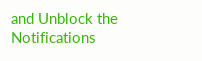and Unblock the Notifications